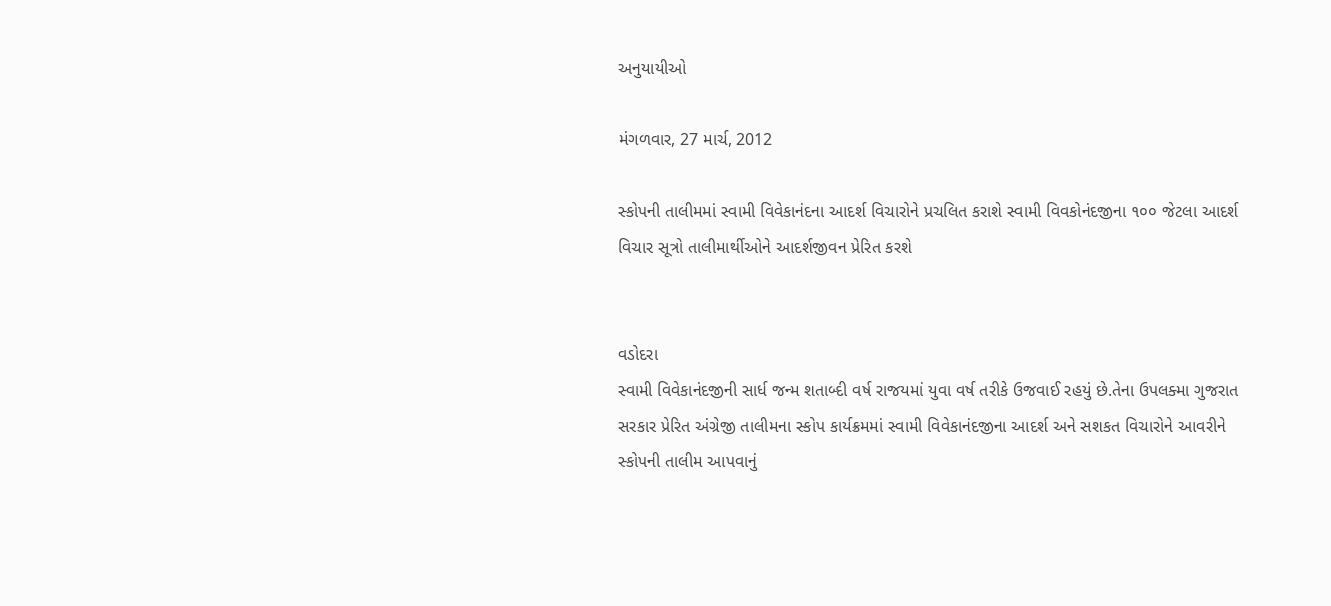અનુયાયીઓ

મંગળવાર, 27 માર્ચ, 2012

સ્કોપની તાલીમમાં સ્વામી વિવેકાનંદના આદર્શ વિચારોને પ્રચલિત કરાશે સ્વામી વિવકોનંદજીના ૧૦૦ જેટલા આદર્શ વિચાર સૂત્રો તાલીમાર્થીઓને આદર્શજીવન પ્રેરિત કરશે


વડોદરા
સ્વામી વિવેકાનંદજીની સાર્ધ જન્મ શતાબ્દી વર્ષ રાજયમાં યુવા વર્ષ તરીકે ઉજવાઈ રહયું છે.તેના ઉપલક્મા ગુજરાત સરકાર પ્રેરિત અંગ્રેજી તાલીમના સ્કોપ કાર્યક્રમમાં સ્વામી વિવેકાનંદજીના આદર્શ અને સશકત વિચારોને આવરીને સ્કોપની તાલીમ આપવાનું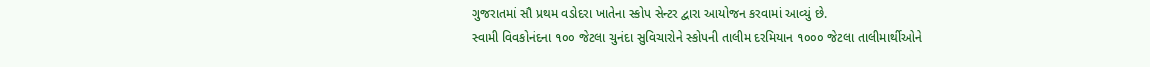ગુજરાતમાં સૌ પ્રથમ વડોદરા ખાતેના સ્કોપ સેન્ટર દ્વારા આયોજન કરવામાં આવ્યું છે.
સ્વામી વિવકોનંદના ૧૦૦ જેટલા ચુનંદા સુવિચારોને સ્કોપની તાલીમ દરમિયાન ૧૦૦૦ જેટલા તાલીમાર્થીઓને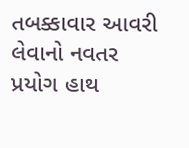તબક્કાવાર આવરી લેવાનો નવતર પ્રયોગ હાથ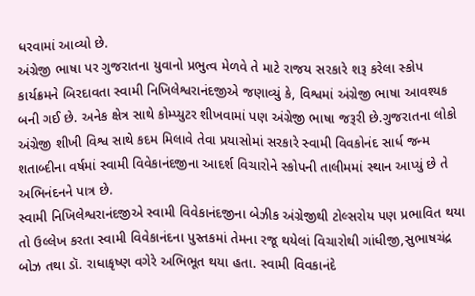ધરવામાં આવ્યો છે.
અંગ્રેજી ભાષા પર ગુજરાતના યુવાનો પ્રભુત્વ મેળવે તે માટે રાજય સરકારે શરૂ કરેલા સ્કોપ કાર્યક્રમને બિરદાવતા સ્વામી નિખિલેશ્વરાનંદજીએ જણાવ્યું કે, વિશ્વમાં અંગ્રેજી ભાષા આવશ્યક બની ગઈ છે. અનેક ક્ષેત્ર સાથે કોમ્પ્યુટર શીખવામાં પણ અંગ્રેજી ભાષા જરૂરી છે.ગુજરાતના લોકો અંગ્રેજી શીખી વિશ્વ સાથે કદમ મિલાવે તેવા પ્રયાસોમાં સરકારે સ્વામી વિવકોનંદ સાર્ધ જન્મ શતાબ્દીના વર્ષમાં સ્વામી વિવેકાનંદજીના આદર્શ વિચારોને સ્કોપની તાલીમમાં સ્થાન આપ્યું છે તે અભિનંદનને પાત્ર છે.
સ્વામી નિખિલેશ્વરાનંદજીએ સ્વામી વિવેકાનંદજીના બેઝીક અંગ્રેજીથી ટોલ્સરોય પણ પ્રભાવિત થયા તો ઉલ્લેખ કરતા સ્વામી વિવેકાનંદના પુસ્તકમાં તેમના રજૂ થયેલાં વિચારોથી ગાંધીજી,સુભાષચંદ્ર બોઝ તથા ડૉ. રાધાકૃષ્ણ વગેરે અભિભૂત થયા હતા. સ્વામી વિવકાનંદે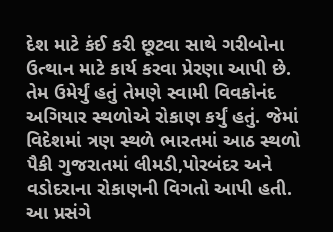દેશ માટે કંઈ કરી છૂટવા સાથે ગરીબોના ઉત્થાન માટે કાર્ય કરવા પ્રેરણા આપી છે. તેમ ઉમેર્યું હતું તેમણે સ્વામી વિવકોનંદ અગિયાર સ્થળોએ રોકાણ કર્યું હતું. જેમાં વિદેશમાં ત્રણ સ્થળે ભારતમાં આઠ સ્થળો પૈકી ગુજરાતમાં લીમડી,પોરબંદર અને વડોદરાના રોકાણની વિગતો આપી હતી.
આ પ્રસંગે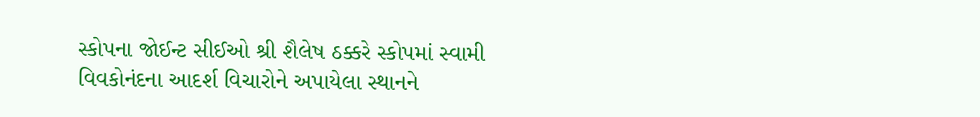સ્કોપના જોઈન્ટ સીઈઓ શ્રી શૈલેષ ઠક્કરે સ્કોપમાં સ્વામી વિવકોનંદના આદર્શ વિચારોને અપાયેલા સ્થાનને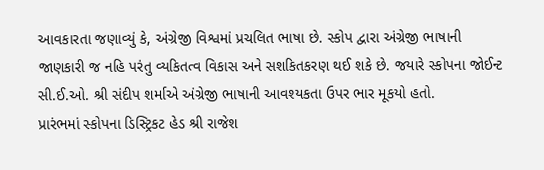આવકારતા જણાવ્યું કે, અંગ્રેજી વિશ્વમાં પ્રચલિત ભાષા છે. સ્કોપ દ્વારા અંગ્રેજી ભાષાની જાણકારી જ નહિ પરંતુ વ્યકિતત્વ વિકાસ અને સશકિતકરણ થઈ શકે છે. જયારે સ્કોપના જોઈન્ટ સી.ઈ.ઓ. શ્રી સંદીપ શર્માએ અંગ્રેજી ભાષાની આવશ્યકતા ઉપર ભાર મૂકયો હતો.
પ્રારંભમાં સ્કોપના ડિસ્ટ્રિકટ હેડ શ્રી રાજેશ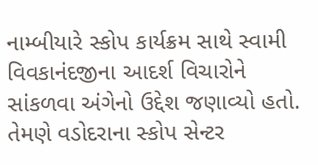નામ્બીયારે સ્કોપ કાર્યક્રમ સાથે સ્વામી વિવકાનંદજીના આદર્શ વિચારોને સાંકળવા અંગેનો ઉદ્દેશ જણાવ્યો હતો. તેમણે વડોદરાના સ્કોપ સેન્ટર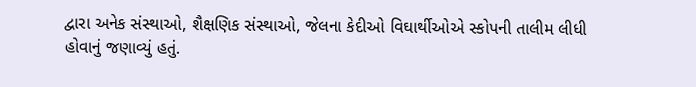દ્વારા અનેક સંસ્થાઓ, શૈક્ષણિક સંસ્થાઓ, જેલના કેદીઓ વિઘાર્થીઓએ સ્કોપની તાલીમ લીધી હોવાનું જણાવ્યું હતું.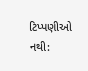ટિપ્પણીઓ નથી: